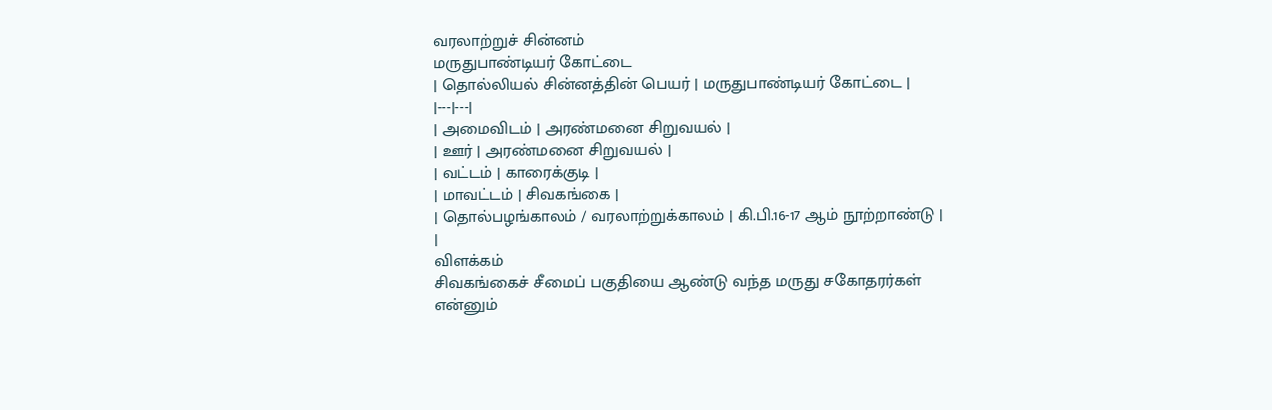வரலாற்றுச் சின்னம்
மருதுபாண்டியர் கோட்டை
| தொல்லியல் சின்னத்தின் பெயர் | மருதுபாண்டியர் கோட்டை |
|---|---|
| அமைவிடம் | அரண்மனை சிறுவயல் |
| ஊர் | அரண்மனை சிறுவயல் |
| வட்டம் | காரைக்குடி |
| மாவட்டம் | சிவகங்கை |
| தொல்பழங்காலம் / வரலாற்றுக்காலம் | கி.பி.16-17 ஆம் நூற்றாண்டு |
|
விளக்கம்
சிவகங்கைச் சீமைப் பகுதியை ஆண்டு வந்த மருது சகோதரர்கள் என்னும்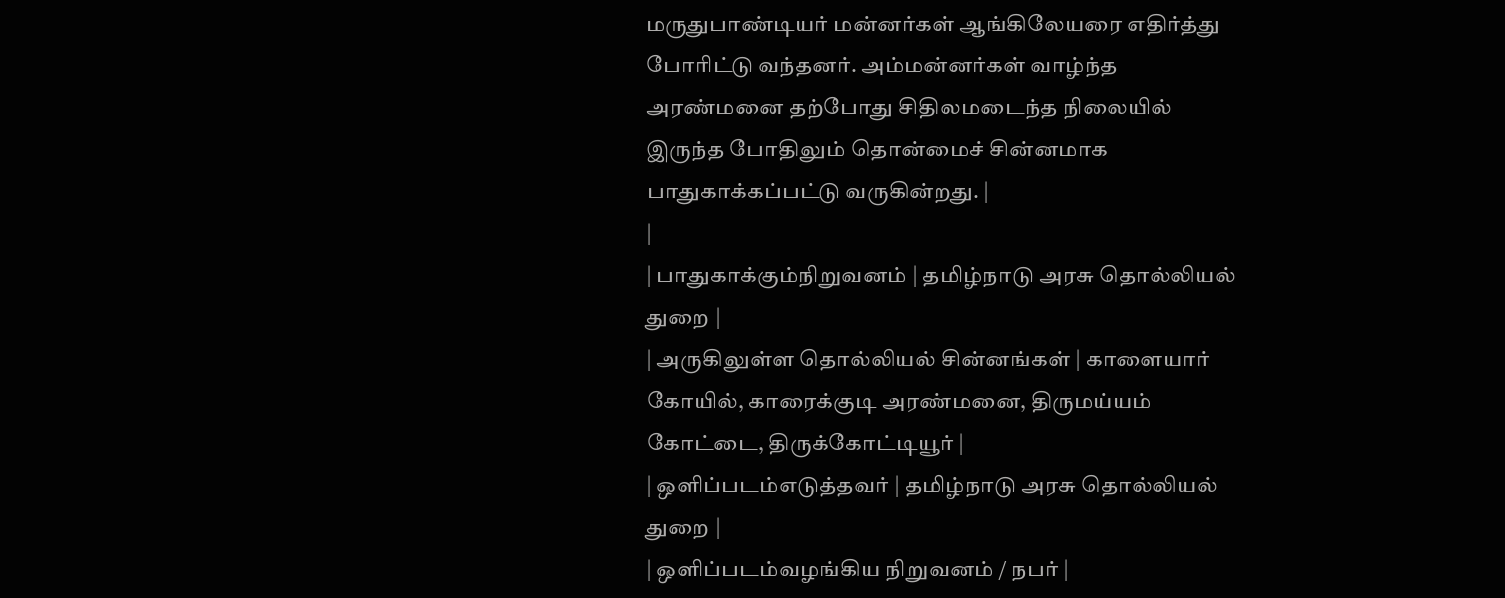மருதுபாண்டியர் மன்னர்கள் ஆங்கிலேயரை எதிர்த்து போரிட்டு வந்தனர். அம்மன்னர்கள் வாழ்ந்த அரண்மனை தற்போது சிதிலமடைந்த நிலையில் இருந்த போதிலும் தொன்மைச் சின்னமாக பாதுகாக்கப்பட்டு வருகின்றது. |
|
| பாதுகாக்கும்நிறுவனம் | தமிழ்நாடு அரசு தொல்லியல் துறை |
| அருகிலுள்ள தொல்லியல் சின்னங்கள் | காளையார் கோயில், காரைக்குடி அரண்மனை, திருமய்யம் கோட்டை, திருக்கோட்டியூர் |
| ஒளிப்படம்எடுத்தவர் | தமிழ்நாடு அரசு தொல்லியல் துறை |
| ஒளிப்படம்வழங்கிய நிறுவனம் / நபர் |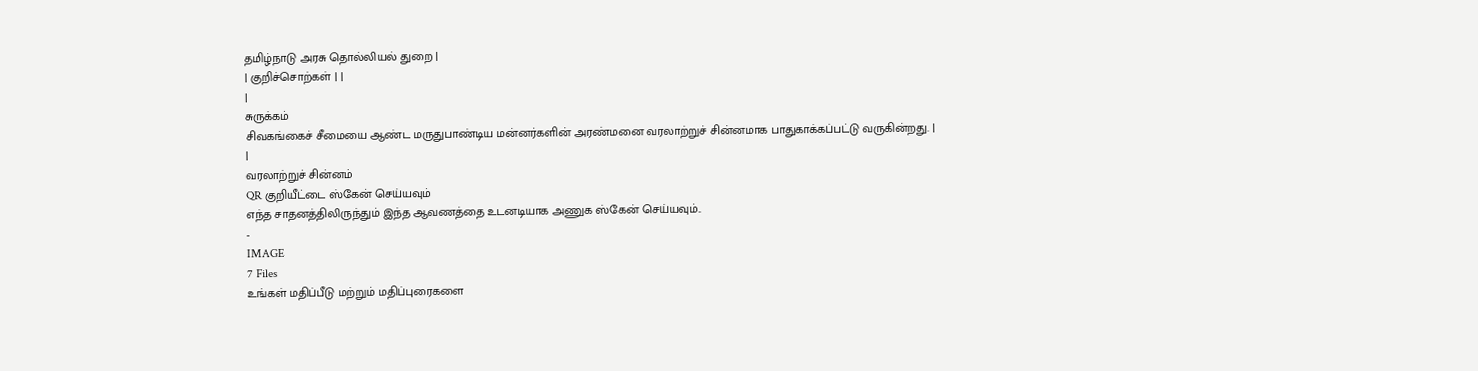தமிழ்நாடு அரசு தொல்லியல் துறை |
| குறிச்சொற்கள் | |
|
சுருக்கம்
சிவகங்கைச் சீமையை ஆண்ட மருதுபாண்டிய மன்னர்களின் அரண்மனை வரலாற்றுச் சின்னமாக பாதுகாக்கப்பட்டு வருகின்றது. |
|
வரலாற்றுச் சின்னம்
QR குறியீட்டை ஸ்கேன் செய்யவும்
எந்த சாதனத்திலிருந்தும் இந்த ஆவணத்தை உடனடியாக அணுக ஸ்கேன் செய்யவும்..
-
IMAGE
7 Files
உங்கள் மதிப்பீடு மற்றும் மதிப்புரைகளை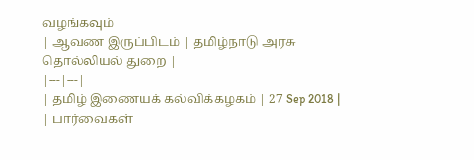வழங்கவும்
| ஆவண இருப்பிடம் | தமிழ்நாடு அரசு தொல்லியல் துறை |
|---|---|
| தமிழ் இணையக் கல்விக்கழகம் | 27 Sep 2018 |
| பார்வைகள்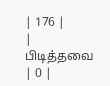| 176 |
| பிடித்தவை | 0 |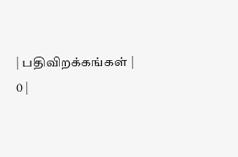| பதிவிறக்கங்கள் | 0 |